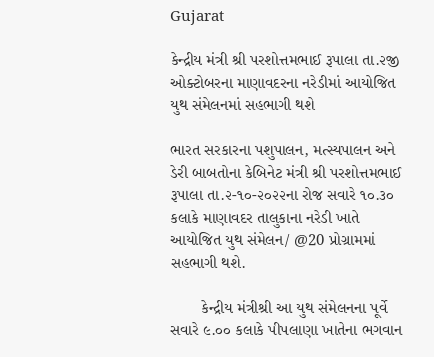Gujarat

કેન્દ્રીય મંત્રી શ્રી પરશોત્તમભાઈ રૂપાલા તા.૨જી ઓક્ટોબરના માણાવદરના નરેડીમાં આયોજિત યુથ સંમેલનમાં સહભાગી થશે

ભારત સરકારના પશુપાલન, મત્સ્યપાલન અને ડેરી બાબતોના કેબિનેટ મંત્રી શ્રી પરશોત્તમભાઈ રૂપાલા તા.૨-૧૦-૨૦૨૨ના રોજ સવારે ૧૦.૩૦ કલાકે માણાવદર તાલુકાના નરેડી ખાતે આયોજિત યુથ સંમેલન/ @20 પ્રોગ્રામમાં સહભાગી થશે.

       કેન્દ્રીય મંત્રીશ્રી આ યુથ સંમેલનના પૂર્વે સવારે ૯.૦૦ કલાકે પીપલાણા ખાતેના ભગવાન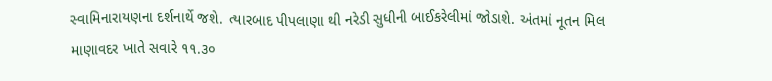સ્વામિનારાયણના દર્શનાર્થે જશે. ત્યારબાદ પીપલાણા થી નરેડી સુધીની બાઈકરેલીમાં જોડાશે. અંતમાં નૂતન મિલ માણાવદર ખાતે સવારે ૧૧.૩૦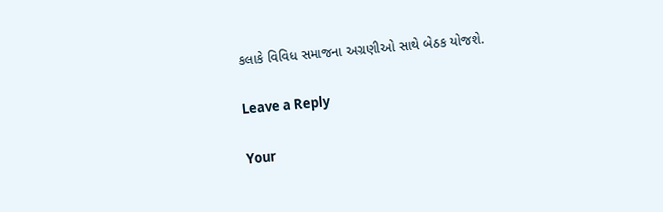કલાકે વિવિધ સમાજના અગ્રણીઓ સાથે બેઠક યોજશે.

Leave a Reply

Your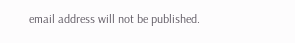email address will not be published.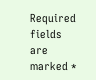Required fields are marked *